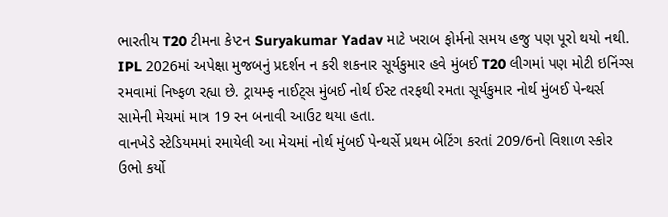ભારતીય T20 ટીમના કેપ્ટન Suryakumar Yadav માટે ખરાબ ફોર્મનો સમય હજુ પણ પૂરો થયો નથી. IPL 2026માં અપેક્ષા મુજબનું પ્રદર્શન ન કરી શકનાર સૂર્યકુમાર હવે મુંબઈ T20 લીગમાં પણ મોટી ઇનિંગ્સ રમવામાં નિષ્ફળ રહ્યા છે. ટ્રાયમ્ફ નાઈટ્સ મુંબઈ નોર્થ ઈસ્ટ તરફથી રમતા સૂર્યકુમાર નોર્થ મુંબઈ પેન્થર્સ સામેની મેચમાં માત્ર 19 રન બનાવી આઉટ થયા હતા.
વાનખેડે સ્ટેડિયમમાં રમાયેલી આ મેચમાં નોર્થ મુંબઈ પેન્થર્સે પ્રથમ બેટિંગ કરતાં 209/6નો વિશાળ સ્કોર ઉભો કર્યો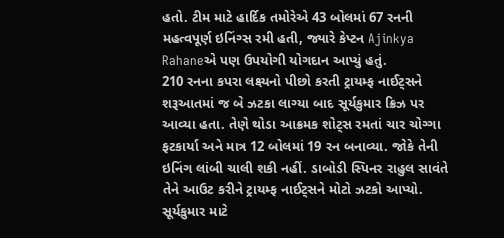હતો. ટીમ માટે હાર્દિક તમોરેએ 43 બોલમાં 67 રનની મહત્વપૂર્ણ ઇનિંગ્સ રમી હતી, જ્યારે કેપ્ટન Ajinkya Rahaneએ પણ ઉપયોગી યોગદાન આપ્યું હતું.
210 રનના કપરા લક્ષ્યનો પીછો કરતી ટ્રાયમ્ફ નાઈટ્સને શરૂઆતમાં જ બે ઝટકા લાગ્યા બાદ સૂર્યકુમાર ક્રિઝ પર આવ્યા હતા. તેણે થોડા આક્રમક શોટ્સ રમતાં ચાર ચોગ્ગા ફટકાર્યા અને માત્ર 12 બોલમાં 19 રન બનાવ્યા. જોકે તેની ઇનિંગ લાંબી ચાલી શકી નહીં. ડાબોડી સ્પિનર રાહુલ સાવંતે તેને આઉટ કરીને ટ્રાયમ્ફ નાઈટ્સને મોટો ઝટકો આપ્યો.
સૂર્યકુમાર માટે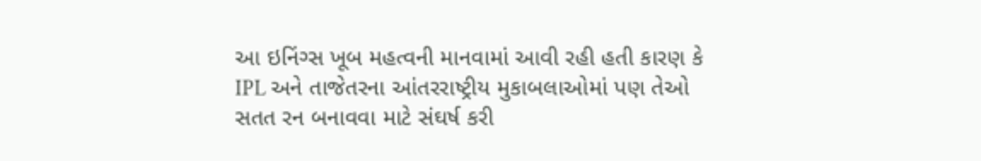આ ઇનિંગ્સ ખૂબ મહત્વની માનવામાં આવી રહી હતી કારણ કે IPL અને તાજેતરના આંતરરાષ્ટ્રીય મુકાબલાઓમાં પણ તેઓ સતત રન બનાવવા માટે સંઘર્ષ કરી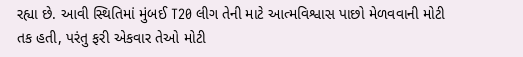રહ્યા છે. આવી સ્થિતિમાં મુંબઈ T20 લીગ તેની માટે આત્મવિશ્વાસ પાછો મેળવવાની મોટી તક હતી, પરંતુ ફરી એકવાર તેઓ મોટી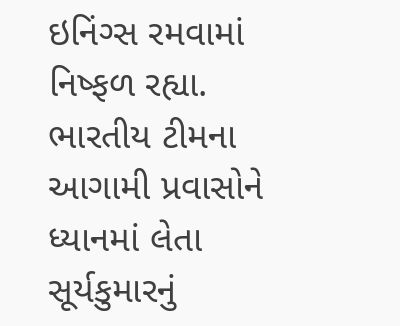ઇનિંગ્સ રમવામાં નિષ્ફળ રહ્યા.
ભારતીય ટીમના આગામી પ્રવાસોને ધ્યાનમાં લેતા સૂર્યકુમારનું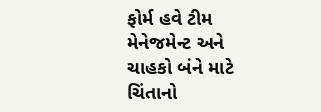ફોર્મ હવે ટીમ મેનેજમેન્ટ અને ચાહકો બંને માટે ચિંતાનો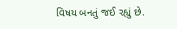વિષય બનતું જઈ રહ્યું છે.